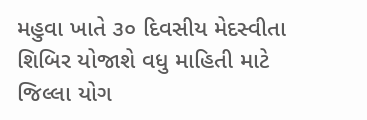મહુવા ખાતે ૩૦ દિવસીય મેદસ્વીતા શિબિર યોજાશે વધુ માહિતી માટે જિલ્લા યોગ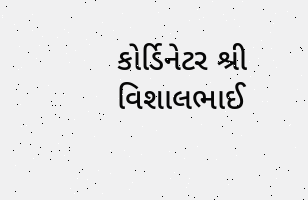કોર્ડિનેટર શ્રી વિશાલભાઈ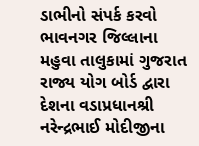ડાભીનો સંપર્ક કરવો ભાવનગર જિલ્લાના મહુવા તાલુકામાં ગુજરાત રાજ્ય યોગ બોર્ડ દ્વારા દેશના વડાપ્રધાનશ્રી નરેન્દ્રભાઈ મોદીજીના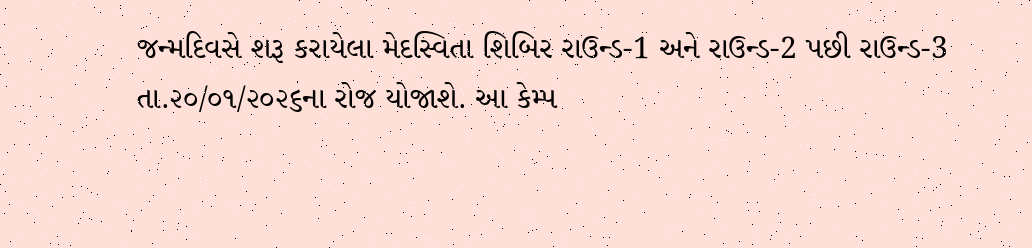જન્મદિવસે શરૂ કરાયેલા મેદસ્વિતા શિબિર રાઉન્ડ-1 અને રાઉન્ડ-2 પછી રાઉન્ડ-3 તા.૨૦/૦૧/૨૦૨૬ના રોજ યોજાશે. આ કેમ્પ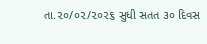તા.૨૦/૦૨/૨૦૨૬ સુધી સતત ૩૦ દિવસ